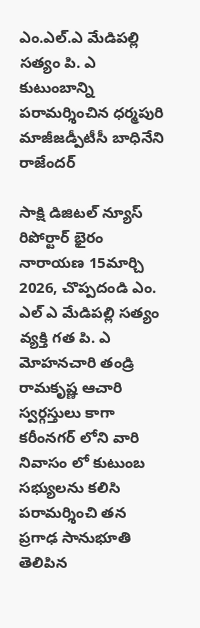ఎం.ఎల్.ఎ మేడిపల్లి సత్యం పి. ఎ కుటుంబాన్ని పరామర్శించిన ధర్మపురి మాజీజడ్పీటీసీ బాధినేని రాజేందర్

సాక్షి డిజిటల్ న్యూస్ రిపోర్టార్ భైరం నారాయణ 15మార్చి 2026, చొప్పదండి ఎం. ఎల్ ఎ మేడిపల్లి సత్యం వ్యక్తి గత పి. ఎ మోహనచారి తండ్రి రామకృష్ణ ఆచారి స్వర్గస్తులు కాగా కరీంనగర్ లోని వారి నివాసం లో కుటుంబ సభ్యులను కలిసి పరామర్శించి తన ప్రగాఢ సానుభూతి తెలిపిన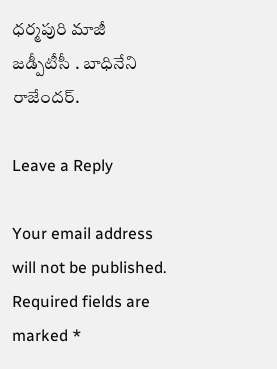ధర్మపురి మాజీ జడ్పీటీసీ . బాధినేని రాజేందర్.

Leave a Reply

Your email address will not be published. Required fields are marked *